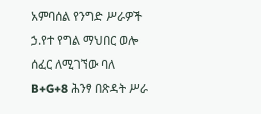አምባሰል የንግድ ሥራዎች ኃ.የተ የግል ማህበር ወሎ ሰፈር ለሚገኘው ባለ B+G+8 ሕንፃ በጽዳት ሥራ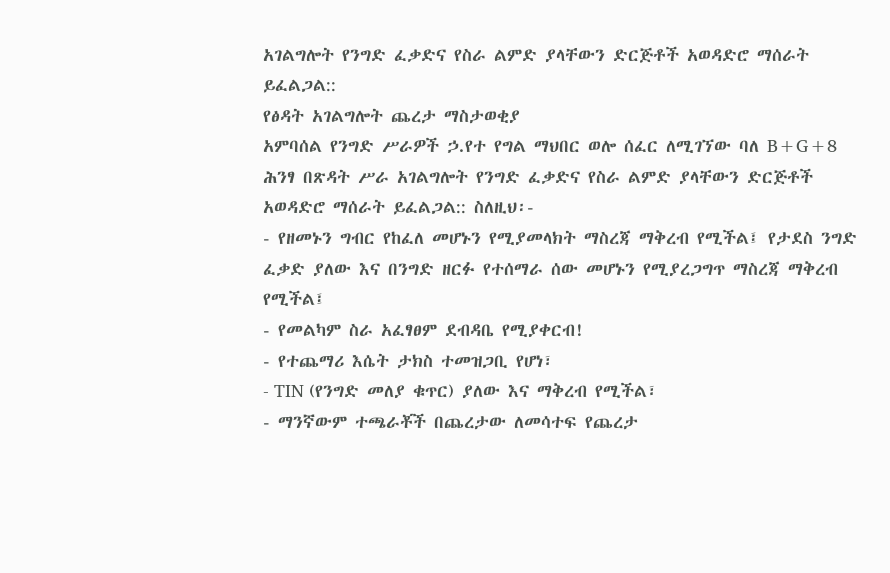አገልግሎት የንግድ ፈቃድና የስራ ልምድ ያላቸውን ድርጅቶች አወዳድሮ ማሰራት ይፈልጋል::
የፅዳት አገልግሎት ጨረታ ማስታወቂያ
አምባሰል የንግድ ሥራዎች ኃ.የተ የግል ማህበር ወሎ ሰፈር ለሚገኘው ባለ B+G+8 ሕንፃ በጽዳት ሥራ አገልግሎት የንግድ ፈቃድና የስራ ልምድ ያላቸውን ድርጅቶች አወዳድሮ ማሰራት ይፈልጋል:: ስለዚህ፡-
- የዘመኑን ግብር የከፈለ መሆኑን የሚያመላክት ማስረጃ ማቅረብ የሚችል፤ የታደስ ንግድ ፈቃድ ያለው እና በንግድ ዘርፉ የተሰማራ ሰው መሆኑን የሚያረጋግጥ ማስረጃ ማቅረብ የሚችል፤
- የመልካም ስራ አፈፃፀም ደብዳቤ የሚያቀርብ!
- የተጨማሪ እሴት ታክስ ተመዝጋቢ የሆነ፣
- TIN (የንግድ መለያ ቁጥር) ያለው እና ማቅረብ የሚችል፣
- ማንኛውም ተጫራቾች በጨረታው ለመሳተፍ የጨረታ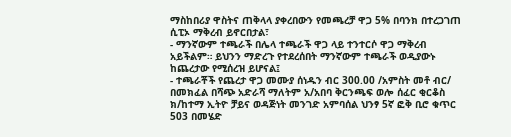ማስከበሪያ ዋስትና ጠቅላላ ያቀረበውን የመጫረቻ ዋጋ 5% በባንክ በተረጋገጠ ሲፒኦ ማቅረብ ይኖርበታል፣
- ማንኛውም ተጫራች በሌላ ተጫራች ዋጋ ላይ ተንተርሶ ዋጋ ማቅረብ አይችልም። ይህንን ማድረጉ የተደረሰበት ማንኛውም ተጫራች ወዲያውኑ ከጨረታው የሚሰረዝ ይሆናል፤
- ተጫራቾች የጨረታ ዋጋ መሙያ ሰነዱን ብር 300.00 /አምስት መቶ ብር/ በመክፈል በሻጭ አድራሻ ማለትም አ/አበባ ቅርንጫፍ ወሎ ሰፈር ቂርቆስ ክ/ከተማ ኢትዮ ቻይና ወዳጅነት መንገድ አምባሰል ህንፃ 5ኛ ፎቅ ቢሮ ቁጥር 503 በመሄድ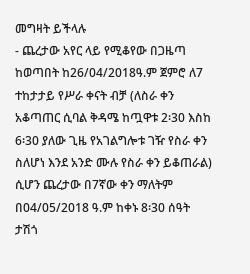መግዛት ይችላሉ
- ጨረታው አየር ላይ የሚቆየው በጋዜጣ ከወጣበት ከ26/04/2018ዓ.ም ጀምሮ ለ7 ተከታታይ የሥራ ቀናት ብቻ (ለስራ ቀን አቆጣጠር ሲባል ቅዳሜ ከጧዋቱ 2፡30 እስከ 6፡30 ያለው ጊዜ የአገልግሎቱ ገዥ የስራ ቀን ስለሆነ እንደ አንድ ሙሉ የስራ ቀን ይቆጠራል) ሲሆን ጨረታው በ7ኛው ቀን ማለትም በ04/05/2018 ዓ.ም ከቀኑ 8፡30 ሰዓት ታሽጎ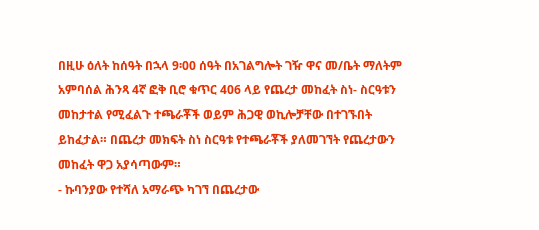በዚሁ ዕለት ከሰዓት በኋላ 9፡00 ሰዓት በአገልግሎት ገዥ ዋና መ/ቤት ማለትም አምባሰል ሕንጻ 4ኛ ፎቅ ቢሮ ቁጥር 406 ላይ የጨረታ መከፈት ስነ- ስርዓቱን መከታተል የሚፈልጉ ተጫራቾች ወይም ሕጋዊ ወኪሎቻቸው በተገኙበት ይከፈታል። በጨረታ መክፍት ስነ ስርዓቱ የተጫራቾች ያለመገኘት የጨረታውን መከፈት ዋጋ አያሳጣውም።
- ኩባንያው የተሻለ አማራጭ ካገኘ በጨረታው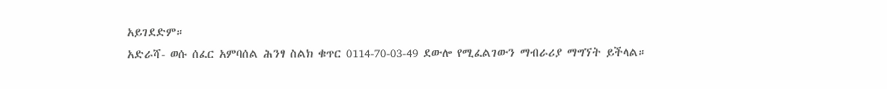አይገደድም።
አድራሻ- ወሱ ሰፈር አምባሰል ሕንፃ ስልክ ቁጥር 0114-70-03-49 ደውሎ የሚፈልገውን ማብራሪያ ማግኘት ይችላል።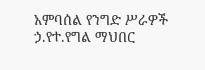አምባሰል የንግድ ሥራዎች ኃ.የተ.የግል ማህበር